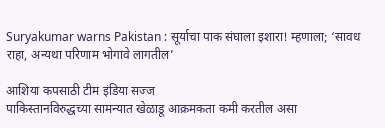Suryakumar warns Pakistan : सूर्याचा पाक संघाला इशारा! म्हणाला; ‘सावध राहा, अन्यथा परिणाम भोगावे लागतील’

आशिया कपसाठी टीम इंडिया सज्ज
पाकिस्तानविरुद्धच्या सामन्यात खेळाडू आक्रमकता कमी करतील असा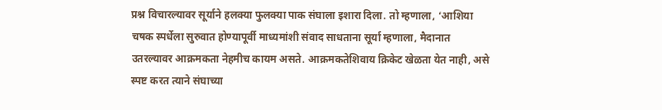प्रश्न विचारल्यावर सूर्याने हलक्या फुलक्या पाक संघाला इशारा दिला. तो म्हणाला, ‘आशिया चषक स्पर्धेला सुरुवात होण्यापूर्वी माध्यमांशी संवाद साधताना सूर्या म्हणाला, मैदानात उतरल्यावर आक्रमकता नेहमीच कायम असते. आक्रमकतेशिवाय क्रिकेट खेळता येत नाही, असे स्पष्ट करत त्याने संघाच्या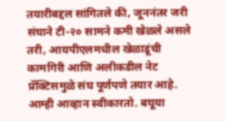तयारीबद्दल सांगितले की, जूननंतर जरी संघाने टी-२० सामने कमी खेळले असले तरी, आयपीएलमधील खेळाडूंची कामगिरी आणि अलीकडील नेट प्रॅक्टिसमुळे संघ पूर्णपणे तयार आहे. आम्ही आव्हान स्वीकारतो. बघूया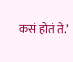कसं होतं ते.’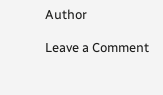Author

Leave a Comment